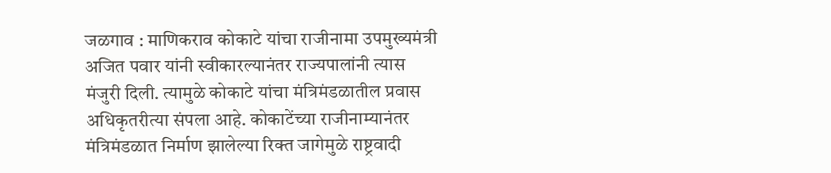जळगाव : माणिकराव कोकाटे यांचा राजीनामा उपमुख्यमंत्री अजित पवार यांनी स्वीकारल्यानंतर राज्यपालांनी त्यास मंजुरी दिली. त्यामुळे कोकाटे यांचा मंत्रिमंडळातील प्रवास अधिकृतरीत्या संपला आहे. कोकाटेंच्या राजीनाम्यानंतर मंत्रिमंडळात निर्माण झालेल्या रिक्त जागेमुळे राष्ट्रवादी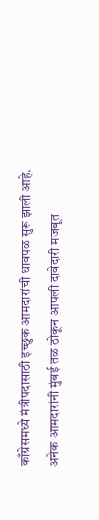काँग्रेसमध्ये मंत्रीपदासाठी इच्छुक आमदारांची धावपळ सुरू झाली आहे. अनेक आमदारांनी मुंबई तळ ठोकून आपली दावेदारी मजबूत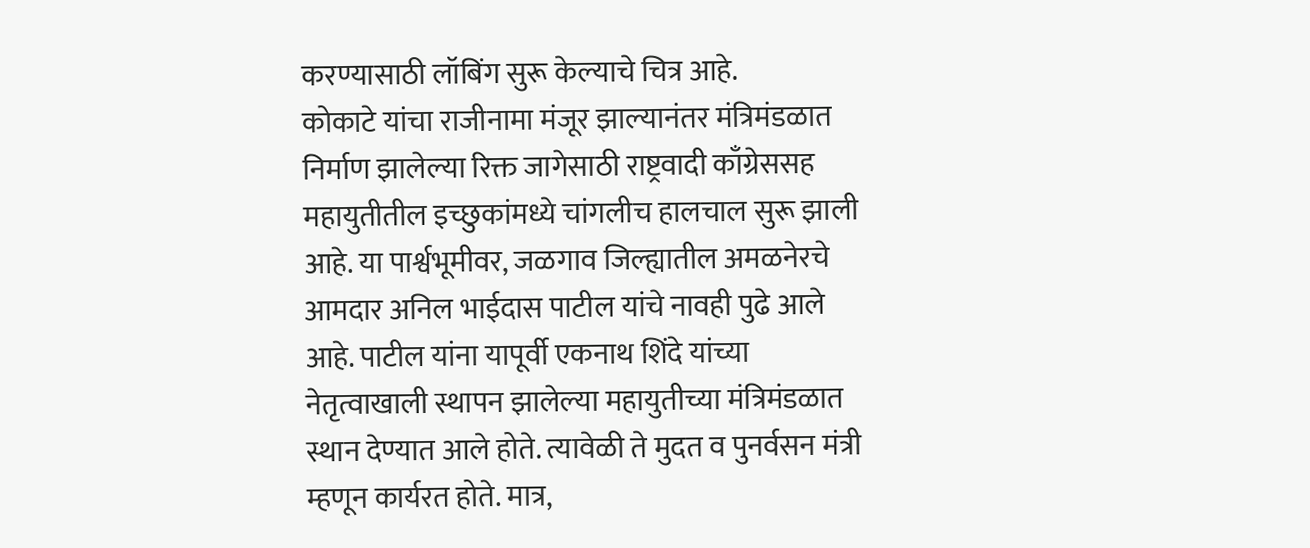करण्यासाठी लॉबिंग सुरू केल्याचे चित्र आहे.
कोकाटे यांचा राजीनामा मंजूर झाल्यानंतर मंत्रिमंडळात निर्माण झालेल्या रिक्त जागेसाठी राष्ट्रवादी काँग्रेससह महायुतीतील इच्छुकांमध्ये चांगलीच हालचाल सुरू झाली आहे. या पार्श्वभूमीवर, जळगाव जिल्ह्यातील अमळनेरचे आमदार अनिल भाईदास पाटील यांचे नावही पुढे आले आहे. पाटील यांना यापूर्वी एकनाथ शिंदे यांच्या नेतृत्वाखाली स्थापन झालेल्या महायुतीच्या मंत्रिमंडळात स्थान देण्यात आले होते. त्यावेळी ते मुदत व पुनर्वसन मंत्री म्हणून कार्यरत होते. मात्र,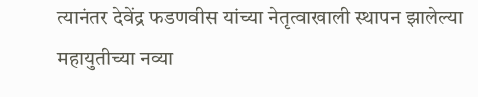त्यानंतर देवेंद्र फडणवीस यांच्या नेतृत्वाखाली स्थापन झालेल्या महायुतीच्या नव्या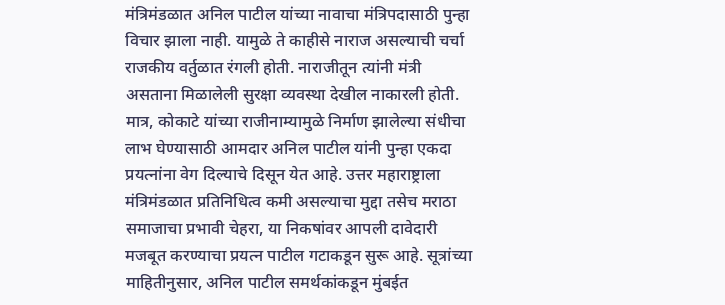मंत्रिमंडळात अनिल पाटील यांच्या नावाचा मंत्रिपदासाठी पुन्हा विचार झाला नाही. यामुळे ते काहीसे नाराज असल्याची चर्चा राजकीय वर्तुळात रंगली होती. नाराजीतून त्यांनी मंत्री असताना मिळालेली सुरक्षा व्यवस्था देखील नाकारली होती.
मात्र, कोकाटे यांच्या राजीनाम्यामुळे निर्माण झालेल्या संधीचा लाभ घेण्यासाठी आमदार अनिल पाटील यांनी पुन्हा एकदा प्रयत्नांना वेग दिल्याचे दिसून येत आहे. उत्तर महाराष्ट्राला मंत्रिमंडळात प्रतिनिधित्व कमी असल्याचा मुद्दा तसेच मराठा समाजाचा प्रभावी चेहरा, या निकषांवर आपली दावेदारी मजबूत करण्याचा प्रयत्न पाटील गटाकडून सुरू आहे. सूत्रांच्या माहितीनुसार, अनिल पाटील समर्थकांकडून मुंबईत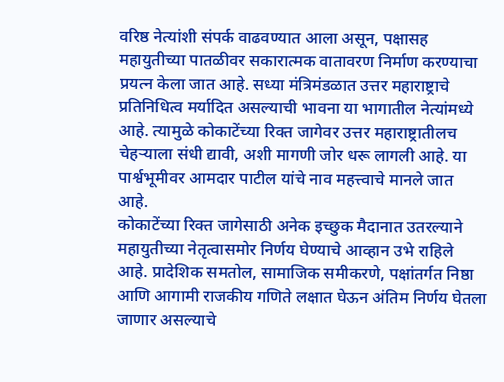वरिष्ठ नेत्यांशी संपर्क वाढवण्यात आला असून, पक्षासह महायुतीच्या पातळीवर सकारात्मक वातावरण निर्माण करण्याचा प्रयत्न केला जात आहे. सध्या मंत्रिमंडळात उत्तर महाराष्ट्राचे प्रतिनिधित्व मर्यादित असल्याची भावना या भागातील नेत्यांमध्ये आहे. त्यामुळे कोकाटेंच्या रिक्त जागेवर उत्तर महाराष्ट्रातीलच चेहऱ्याला संधी द्यावी, अशी मागणी जोर धरू लागली आहे. या पार्श्वभूमीवर आमदार पाटील यांचे नाव महत्त्वाचे मानले जात आहे.
कोकाटेंच्या रिक्त जागेसाठी अनेक इच्छुक मैदानात उतरल्याने महायुतीच्या नेतृत्वासमोर निर्णय घेण्याचे आव्हान उभे राहिले आहे. प्रादेशिक समतोल, सामाजिक समीकरणे, पक्षांतर्गत निष्ठा आणि आगामी राजकीय गणिते लक्षात घेऊन अंतिम निर्णय घेतला जाणार असल्याचे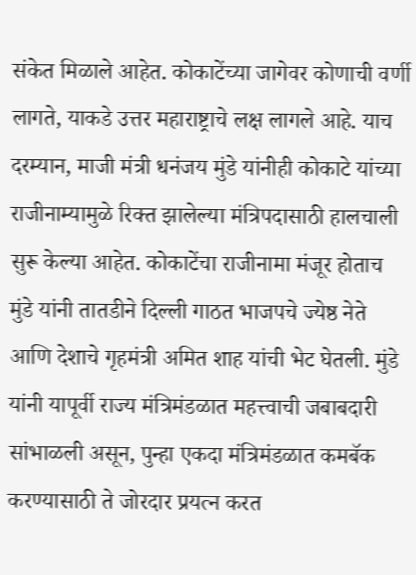संकेत मिळाले आहेत. कोकाटेंच्या जागेवर कोणाची वर्णी लागते, याकडे उत्तर महाराष्ट्राचे लक्ष लागले आहे. याच दरम्यान, माजी मंत्री धनंजय मुंडे यांनीही कोकाटे यांच्या राजीनाम्यामुळे रिक्त झालेल्या मंत्रिपदासाठी हालचाली सुरू केल्या आहेत. कोकाटेंचा राजीनामा मंजूर होताच मुंडे यांनी तातडीने दिल्ली गाठत भाजपचे ज्येष्ठ नेते आणि देशाचे गृहमंत्री अमित शाह यांची भेट घेतली. मुंडे यांनी यापूर्वी राज्य मंत्रिमंडळात महत्त्वाची जबाबदारी सांभाळली असून, पुन्हा एकदा मंत्रिमंडळात कमबॅक करण्यासाठी ते जोरदार प्रयत्न करत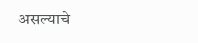असल्याचे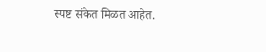स्पष्ट संकेत मिळत आहेत.